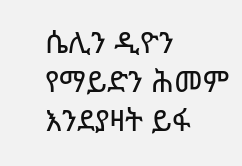ሴሊን ዲዮን የማይድን ሕመም እንደያዛት ይፋ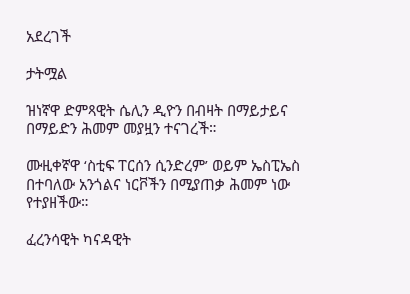አደረገች

ታትሟል

ዝነኛዋ ድምጻዊት ሴሊን ዲዮን በብዛት በማይታይና በማይድን ሕመም መያዟን ተናገረች።

ሙዚቀኛዋ ‘ስቲፍ ፐርሰን ሲንድረም’ ወይም ኤስፒኤስ በተባለው አንጎልና ነርቮችን በሚያጠቃ ሕመም ነው የተያዘችው።

ፈረንሳዊት ካናዳዊት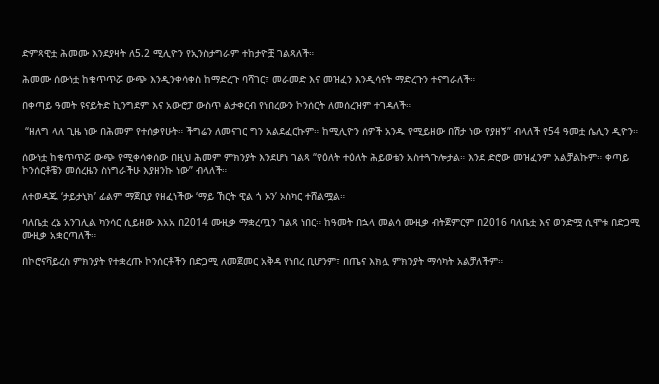ድምጻዊቷ ሕመሙ እንደያዛት ለ5.2 ሚሊዮን የኢንስታግራም ተከታዮቿ ገልጻለች።

ሕመሙ ሰውነቷ ከቁጥጥሯ ውጭ እንዲንቀሳቀስ ከማድረጉ ባሻገር፣ መራመድ እና መዝፈን እንዲሳናት ማድረጉን ተናግራለች።

በቀጣይ ዓመት ዩናይትድ ኪንግደም እና አውሮፓ ውስጥ ልታቀርብ የነበረውን ኮንሰርት ለመሰረዝም ተገዳለች።

 “ዘለግ ላለ ጊዜ ነው በሕመም የተሰቃየሁት። ችግሬን ለመናገር ግን አልደፈርኩም። ከሚሊዮን ሰዎች አንዱ የሚይዘው በሽታ ነው የያዘኝ” ብላለች የ54 ዓመቷ ሴሊን ዲዮን።

ሰውነቷ ከቁጥጥሯ ውጭ የሚቀሳቀሰው በዚህ ሕመም ምክንያት እንደሆነ ገልጻ “የዕለት ተዕለት ሕይወቴን አስተጓጉሎታል። እንደ ድሮው መዝፈንም አልቻልኩም። ቀጣይ ኮንሰርቶቼን መሰረዜን ስነግራችሁ እያዘንኩ ነው” ብላለች።

ለተወዳጁ ‘ታይታኒክ’ ፊልም ማጀቢያ የዘፈነችው ‘ማይ ኸርት ዊል ጎ ኦን’ ኦስካር ተሸልሟል።

ባለቤቷ ረኔ አንገሊል ካንሳር ሲይዘው እአአ በ2014 ሙዚቃ ማቋረጧን ገልጻ ነበር። ከዓመት በኋላ መልሳ ሙዚቃ ብትጀምርም በ2016 ባለቤቷ እና ወንድሟ ሲሞቱ በድጋሚ ሙዚቃ አቋርጣለች።

በኮሮናቫይረስ ምክንያት የተቋረጡ ኮንሰርቶችን በድጋሚ ለመጀመር አቅዳ የነበረ ቢሆንም፣ በጤና እክሏ ምክንያት ማሳካት አልቻለችም።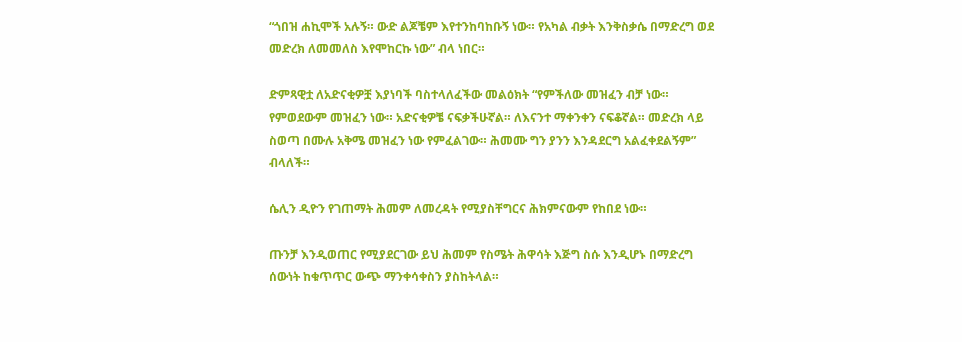“ጎበዝ ሐኪሞች አሉኝ። ውድ ልጆቼም እየተንከባከቡኝ ነው። የአካል ብቃት እንቅስቃሴ በማድረግ ወደ መድረክ ለመመለስ እየሞከርኩ ነው” ብላ ነበር።

ድምጻዊቷ ለአድናቂዎቿ እያነባች ባስተላለፈችው መልዕክት “የምችለው መዝፈን ብቻ ነው። የምወደውም መዝፈን ነው። አድናቂዎቼ ናፍቃችሁኛል። ለእናንተ ማቀንቀን ናፍቆኛል። መድረክ ላይ ስወጣ በሙሉ አቅሜ መዝፈን ነው የምፈልገው። ሕመሙ ግን ያንን እንዳደርግ አልፈቀደልኝም” ብላለች።

ሴሊን ዲዮን የገጠማት ሕመም ለመረዳት የሚያስቸግርና ሕክምናውም የከበደ ነው።

ጡንቻ እንዲወጠር የሚያደርገው ይህ ሕመም የስሜት ሕዋሳት እጅግ ስሱ እንዲሆኑ በማድረግ ሰውነት ከቁጥጥር ውጭ ማንቀሳቀስን ያስከትላል።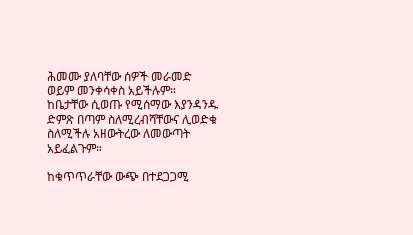ሕመሙ ያለባቸው ሰዎች መራመድ ወይም መንቀሳቀስ አይችሉም። ከቤታቸው ሲወጡ የሚሰማው እያንዳንዱ ድምጽ በጣም ስለሚረብሻቸውና ሊወድቁ ስለሚችሉ አዘውትረው ለመውጣት አይፈልጉም።

ከቁጥጥራቸው ውጭ በተደጋጋሚ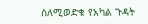ስለሚወድቁ የአካል ጉዳት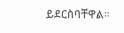ይደርስባቸዋል።